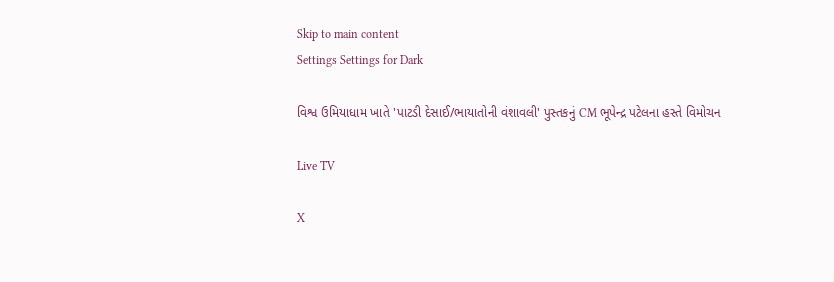Skip to main content
Settings Settings for Dark

વિશ્વ ઉમિયાધામ ખાતે 'પાટડી દેસાઈ/ભાયાતોની વંશાવલી' પુસ્તકનું CM ભૂપેન્દ્ર પટેલના હસ્તે વિમોચન

Live TV

X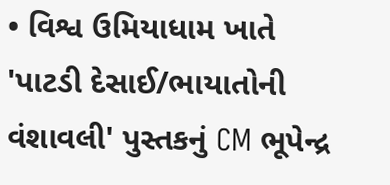• વિશ્વ ઉમિયાધામ ખાતે 'પાટડી દેસાઈ/ભાયાતોની વંશાવલી' પુસ્તકનું CM ભૂપેન્દ્ર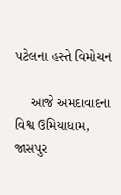પટેલના હસ્તે વિમોચન

    આજે અમદાવાદના વિશ્વ ઉમિયાધામ, જાસપુર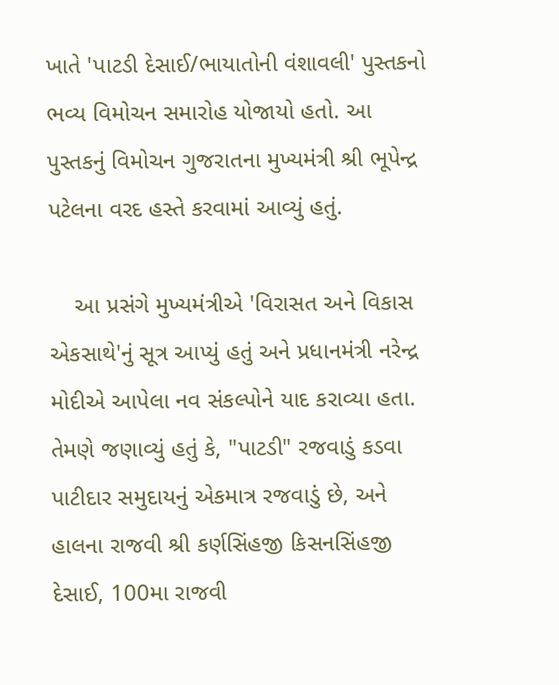ખાતે 'પાટડી દેસાઈ/ભાયાતોની વંશાવલી' પુસ્તકનો ભવ્ય વિમોચન સમારોહ યોજાયો હતો. આ પુસ્તકનું વિમોચન ગુજરાતના મુખ્યમંત્રી શ્રી ભૂપેન્દ્ર પટેલના વરદ હસ્તે કરવામાં આવ્યું હતું.

    આ પ્રસંગે મુખ્યમંત્રીએ 'વિરાસત અને વિકાસ એકસાથે'નું સૂત્ર આપ્યું હતું અને પ્રધાનમંત્રી નરેન્દ્ર મોદીએ આપેલા નવ સંકલ્પોને યાદ કરાવ્યા હતા. તેમણે જણાવ્યું હતું કે, "પાટડી" રજવાડું કડવા પાટીદાર સમુદાયનું એકમાત્ર રજવાડું છે, અને હાલના રાજવી શ્રી કર્ણસિંહજી કિસનસિંહજી દેસાઈ, 100મા રાજવી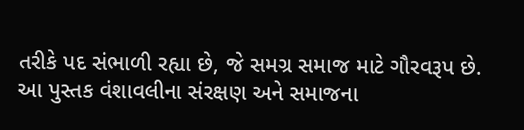તરીકે પદ સંભાળી રહ્યા છે, જે સમગ્ર સમાજ માટે ગૌરવરૂપ છે. આ પુસ્તક વંશાવલીના સંરક્ષણ અને સમાજના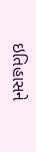ઇતિહાસને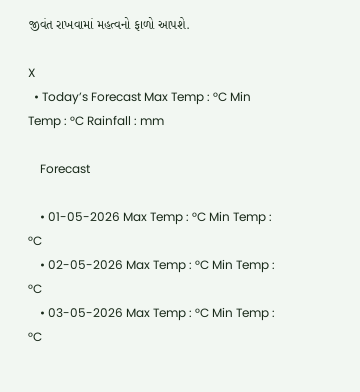જીવંત રાખવામાં મહત્વનો ફાળો આપશે.

X
  • Today’s Forecast Max Temp : °C Min Temp : °C Rainfall : mm

    Forecast

    • 01-05-2026 Max Temp : °C Min Temp : °C
    • 02-05-2026 Max Temp : °C Min Temp : °C
    • 03-05-2026 Max Temp : °C Min Temp : °C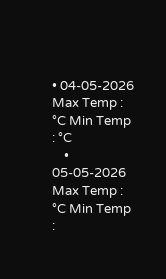• 04-05-2026 Max Temp : °C Min Temp : °C
    • 05-05-2026 Max Temp : °C Min Temp :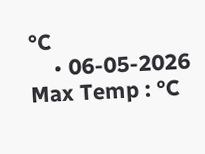°C
    • 06-05-2026 Max Temp : °C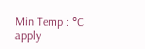Min Temp : °C
apply